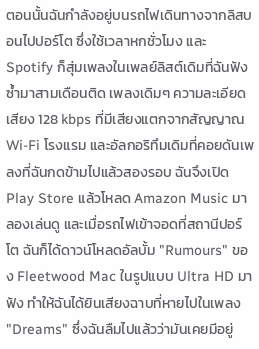ตอนนั้นฉันกำลังอยู่บนรถไฟเดินทางจากลิสบอนไปปอร์โต ซึ่งใช้เวลาหกชั่วโมง และ Spotify ก็สุ่มเพลงในเพลย์ลิสต์เดิมที่ฉันฟังซ้ำมาสามเดือนติด เพลงเดิมๆ ความละเอียดเสียง 128 kbps ที่มีเสียงแตกจากสัญญาณ Wi-Fi โรงแรม และอัลกอริทึมเดิมที่คอยดันเพลงที่ฉันกดข้ามไปแล้วสองรอบ ฉันจึงเปิด Play Store แล้วโหลด Amazon Music มาลองเล่นดู และเมื่อรถไฟเข้าจอดที่สถานีปอร์โต ฉันก็ได้ดาวน์โหลดอัลบั้ม "Rumours" ของ Fleetwood Mac ในรูปแบบ Ultra HD มาฟัง ทำให้ฉันได้ยินเสียงฉาบที่หายไปในเพลง "Dreams" ซึ่งฉันลืมไปแล้วว่ามันเคยมีอยู่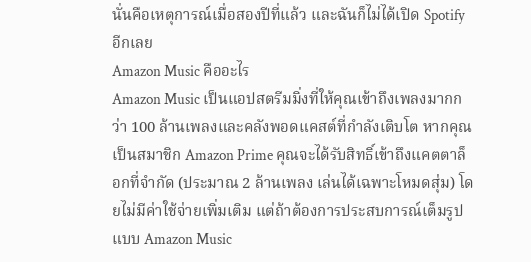นั่นคือเหตุการณ์เมื่อสองปีที่แล้ว และฉันก็ไม่ได้เปิด Spotify อีกเลย
Amazon Music คืออะไร
Amazon Music เป็นแอปสตรีมมิ่งที่ให้คุณเข้าถึงเพลงมากกว่า 100 ล้านเพลงและคลังพอดแคสต์ที่กำลังเติบโต หากคุณเป็นสมาชิก Amazon Prime คุณจะได้รับสิทธิ์เข้าถึงแคตตาล็อกที่จำกัด (ประมาณ 2 ล้านเพลง เล่นได้เฉพาะโหมดสุ่ม) โดยไม่มีค่าใช้จ่ายเพิ่มเติม แต่ถ้าต้องการประสบการณ์เต็มรูปแบบ Amazon Music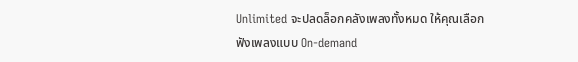Unlimited จะปลดล็อกคลังเพลงทั้งหมด ให้คุณเลือกฟังเพลงแบบ On-demand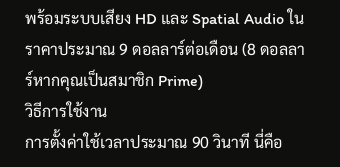พร้อมระบบเสียง HD และ Spatial Audio ในราคาประมาณ 9 ดอลลาร์ต่อเดือน (8 ดอลลาร์หากคุณเป็นสมาชิก Prime)
วิธีการใช้งาน
การตั้งค่าใช้เวลาประมาณ 90 วินาที นี่คือ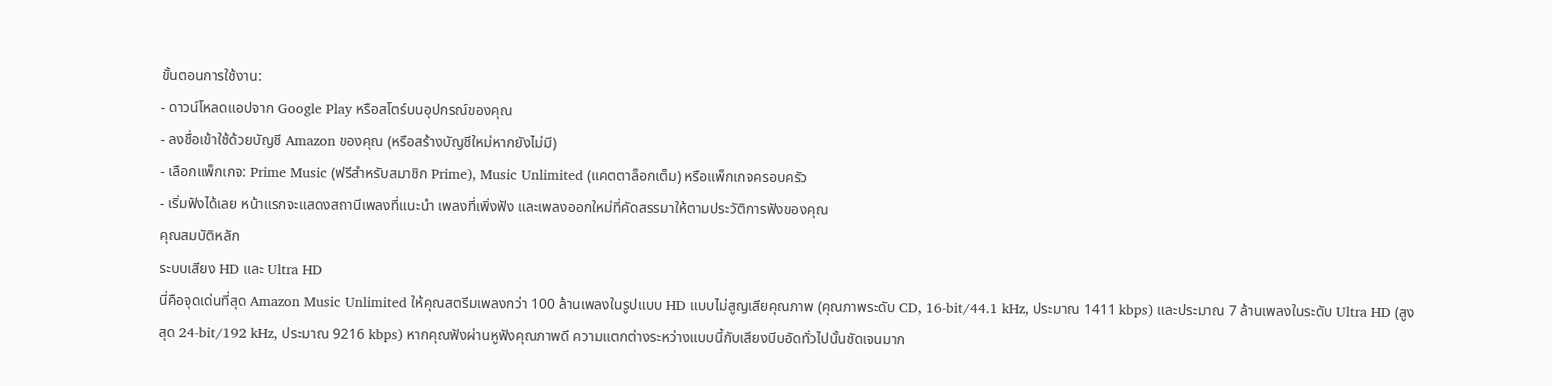ขั้นตอนการใช้งาน:
- ดาวน์โหลดแอปจาก Google Play หรือสโตร์บนอุปกรณ์ของคุณ
- ลงชื่อเข้าใช้ด้วยบัญชี Amazon ของคุณ (หรือสร้างบัญชีใหม่หากยังไม่มี)
- เลือกแพ็กเกจ: Prime Music (ฟรีสำหรับสมาชิก Prime), Music Unlimited (แคตตาล็อกเต็ม) หรือแพ็กเกจครอบครัว
- เริ่มฟังได้เลย หน้าแรกจะแสดงสถานีเพลงที่แนะนำ เพลงที่เพิ่งฟัง และเพลงออกใหม่ที่คัดสรรมาให้ตามประวัติการฟังของคุณ
คุณสมบัติหลัก
ระบบเสียง HD และ Ultra HD
นี่คือจุดเด่นที่สุด Amazon Music Unlimited ให้คุณสตรีมเพลงกว่า 100 ล้านเพลงในรูปแบบ HD แบบไม่สูญเสียคุณภาพ (คุณภาพระดับ CD, 16-bit/44.1 kHz, ประมาณ 1411 kbps) และประมาณ 7 ล้านเพลงในระดับ Ultra HD (สูงสุด 24-bit/192 kHz, ประมาณ 9216 kbps) หากคุณฟังผ่านหูฟังคุณภาพดี ความแตกต่างระหว่างแบบนี้กับเสียงบีบอัดทั่วไปนั้นชัดเจนมาก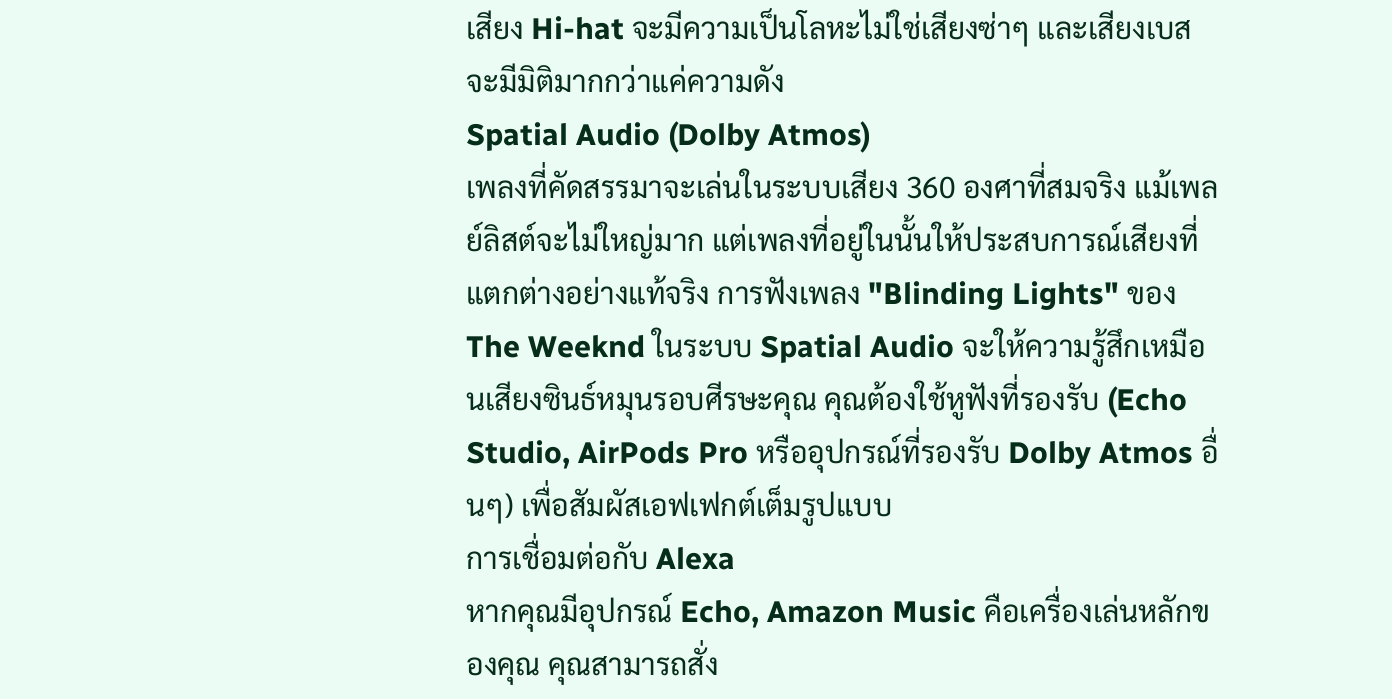เสียง Hi-hat จะมีความเป็นโลหะไม่ใช่เสียงซ่าๆ และเสียงเบสจะมีมิติมากกว่าแค่ความดัง
Spatial Audio (Dolby Atmos)
เพลงที่คัดสรรมาจะเล่นในระบบเสียง 360 องศาที่สมจริง แม้เพลย์ลิสต์จะไม่ใหญ่มาก แต่เพลงที่อยู่ในนั้นให้ประสบการณ์เสียงที่แตกต่างอย่างแท้จริง การฟังเพลง "Blinding Lights" ของ The Weeknd ในระบบ Spatial Audio จะให้ความรู้สึกเหมือนเสียงซินธ์หมุนรอบศีรษะคุณ คุณต้องใช้หูฟังที่รองรับ (Echo Studio, AirPods Pro หรืออุปกรณ์ที่รองรับ Dolby Atmos อื่นๆ) เพื่อสัมผัสเอฟเฟกต์เต็มรูปแบบ
การเชื่อมต่อกับ Alexa
หากคุณมีอุปกรณ์ Echo, Amazon Music คือเครื่องเล่นหลักของคุณ คุณสามารถสั่ง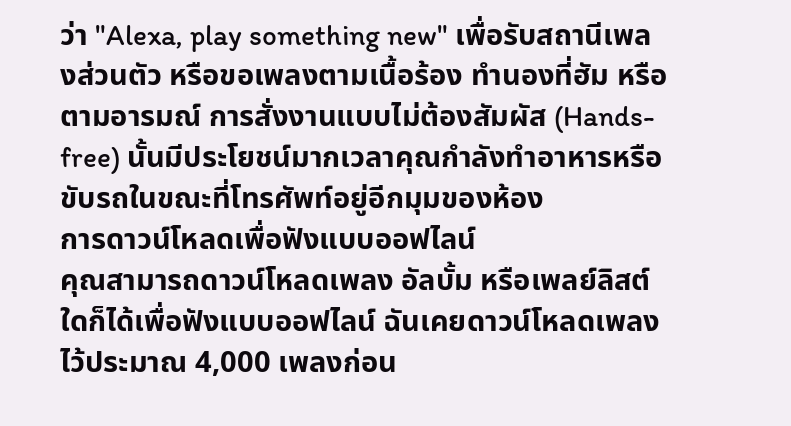ว่า "Alexa, play something new" เพื่อรับสถานีเพลงส่วนตัว หรือขอเพลงตามเนื้อร้อง ทำนองที่ฮัม หรือตามอารมณ์ การสั่งงานแบบไม่ต้องสัมผัส (Hands-free) นั้นมีประโยชน์มากเวลาคุณกำลังทำอาหารหรือขับรถในขณะที่โทรศัพท์อยู่อีกมุมของห้อง
การดาวน์โหลดเพื่อฟังแบบออฟไลน์
คุณสามารถดาวน์โหลดเพลง อัลบั้ม หรือเพลย์ลิสต์ใดก็ได้เพื่อฟังแบบออฟไลน์ ฉันเคยดาวน์โหลดเพลงไว้ประมาณ 4,000 เพลงก่อน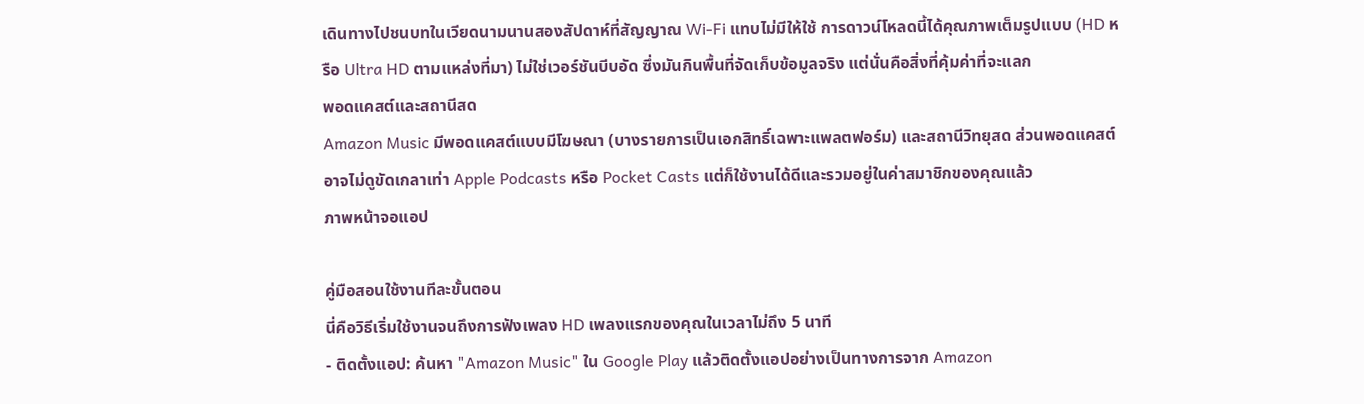เดินทางไปชนบทในเวียดนามนานสองสัปดาห์ที่สัญญาณ Wi-Fi แทบไม่มีให้ใช้ การดาวน์โหลดนี้ได้คุณภาพเต็มรูปแบบ (HD หรือ Ultra HD ตามแหล่งที่มา) ไม่ใช่เวอร์ชันบีบอัด ซึ่งมันกินพื้นที่จัดเก็บข้อมูลจริง แต่นั่นคือสิ่งที่คุ้มค่าที่จะแลก
พอดแคสต์และสถานีสด
Amazon Music มีพอดแคสต์แบบมีโฆษณา (บางรายการเป็นเอกสิทธิ์เฉพาะแพลตฟอร์ม) และสถานีวิทยุสด ส่วนพอดแคสต์อาจไม่ดูขัดเกลาเท่า Apple Podcasts หรือ Pocket Casts แต่ก็ใช้งานได้ดีและรวมอยู่ในค่าสมาชิกของคุณแล้ว
ภาพหน้าจอแอป

คู่มือสอนใช้งานทีละขั้นตอน
นี่คือวิธีเริ่มใช้งานจนถึงการฟังเพลง HD เพลงแรกของคุณในเวลาไม่ถึง 5 นาที
- ติดตั้งแอป: ค้นหา "Amazon Music" ใน Google Play แล้วติดตั้งแอปอย่างเป็นทางการจาก Amazon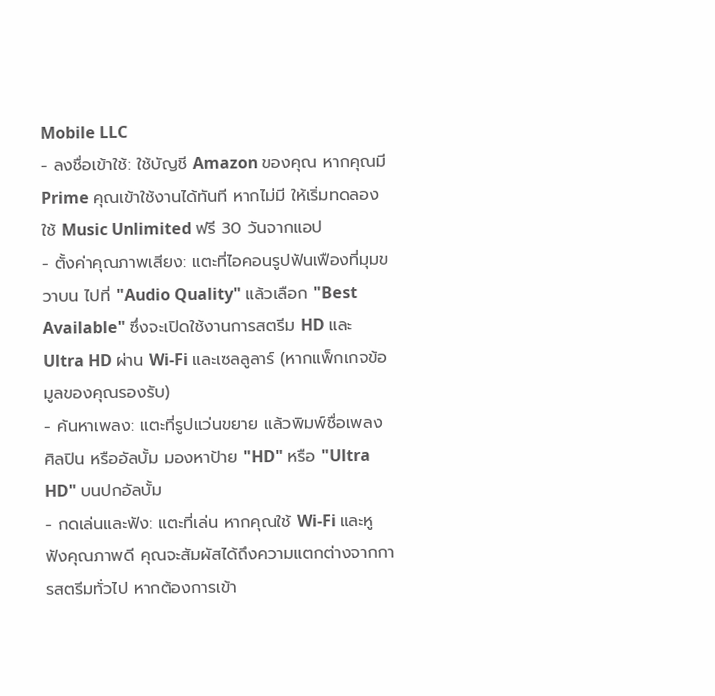Mobile LLC
- ลงชื่อเข้าใช้: ใช้บัญชี Amazon ของคุณ หากคุณมี Prime คุณเข้าใช้งานได้ทันที หากไม่มี ให้เริ่มทดลองใช้ Music Unlimited ฟรี 30 วันจากแอป
- ตั้งค่าคุณภาพเสียง: แตะที่ไอคอนรูปฟันเฟืองที่มุมขวาบน ไปที่ "Audio Quality" แล้วเลือก "Best Available" ซึ่งจะเปิดใช้งานการสตรีม HD และ Ultra HD ผ่าน Wi-Fi และเซลลูลาร์ (หากแพ็กเกจข้อมูลของคุณรองรับ)
- ค้นหาเพลง: แตะที่รูปแว่นขยาย แล้วพิมพ์ชื่อเพลง ศิลปิน หรืออัลบั้ม มองหาป้าย "HD" หรือ "Ultra HD" บนปกอัลบั้ม
- กดเล่นและฟัง: แตะที่เล่น หากคุณใช้ Wi-Fi และหูฟังคุณภาพดี คุณจะสัมผัสได้ถึงความแตกต่างจากการสตรีมทั่วไป หากต้องการเข้า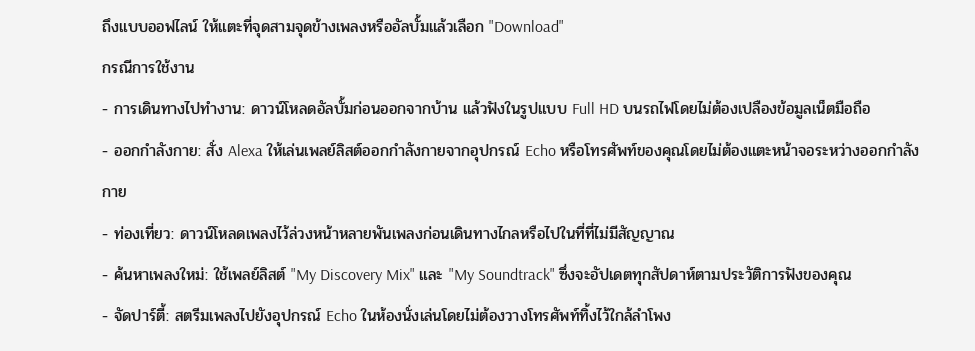ถึงแบบออฟไลน์ ให้แตะที่จุดสามจุดข้างเพลงหรืออัลบั้มแล้วเลือก "Download"
กรณีการใช้งาน
- การเดินทางไปทำงาน: ดาวน์โหลดอัลบั้มก่อนออกจากบ้าน แล้วฟังในรูปแบบ Full HD บนรถไฟโดยไม่ต้องเปลืองข้อมูลเน็ตมือถือ
- ออกกำลังกาย: สั่ง Alexa ให้เล่นเพลย์ลิสต์ออกกำลังกายจากอุปกรณ์ Echo หรือโทรศัพท์ของคุณโดยไม่ต้องแตะหน้าจอระหว่างออกกำลังกาย
- ท่องเที่ยว: ดาวน์โหลดเพลงไว้ล่วงหน้าหลายพันเพลงก่อนเดินทางไกลหรือไปในที่ที่ไม่มีสัญญาณ
- ค้นหาเพลงใหม่: ใช้เพลย์ลิสต์ "My Discovery Mix" และ "My Soundtrack" ซึ่งจะอัปเดตทุกสัปดาห์ตามประวัติการฟังของคุณ
- จัดปาร์ตี้: สตรีมเพลงไปยังอุปกรณ์ Echo ในห้องนั่งเล่นโดยไม่ต้องวางโทรศัพท์ทิ้งไว้ใกล้ลำโพง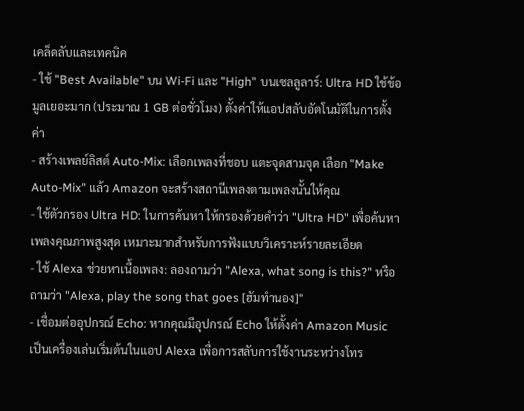เคล็ดลับและเทคนิค
- ใช้ "Best Available" บน Wi-Fi และ "High" บนเซลลูลาร์: Ultra HD ใช้ข้อมูลเยอะมาก (ประมาณ 1 GB ต่อชั่วโมง) ตั้งค่าให้แอปสลับอัตโนมัติในการตั้งค่า
- สร้างเพลย์ลิสต์ Auto-Mix: เลือกเพลงที่ชอบ แตะจุดสามจุด เลือก "Make Auto-Mix" แล้ว Amazon จะสร้างสถานีเพลงตามเพลงนั้นให้คุณ
- ใช้ตัวกรอง Ultra HD: ในการค้นหา ให้กรองด้วยคำว่า "Ultra HD" เพื่อค้นหาเพลงคุณภาพสูงสุด เหมาะมากสำหรับการฟังแบบวิเคราะห์รายละเอียด
- ใช้ Alexa ช่วยหาเนื้อเพลง: ลองถามว่า "Alexa, what song is this?" หรือถามว่า "Alexa, play the song that goes [ฮัมทำนอง]"
- เชื่อมต่ออุปกรณ์ Echo: หากคุณมีอุปกรณ์ Echo ให้ตั้งค่า Amazon Music เป็นเครื่องเล่นเริ่มต้นในแอป Alexa เพื่อการสลับการใช้งานระหว่างโทร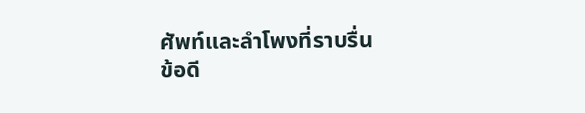ศัพท์และลำโพงที่ราบรื่น
ข้อดี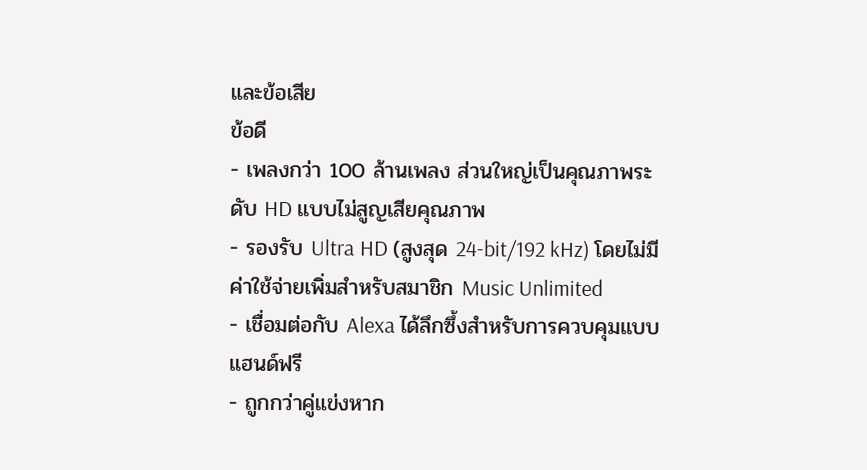และข้อเสีย
ข้อดี
- เพลงกว่า 100 ล้านเพลง ส่วนใหญ่เป็นคุณภาพระดับ HD แบบไม่สูญเสียคุณภาพ
- รองรับ Ultra HD (สูงสุด 24-bit/192 kHz) โดยไม่มีค่าใช้จ่ายเพิ่มสำหรับสมาชิก Music Unlimited
- เชื่อมต่อกับ Alexa ได้ลึกซึ้งสำหรับการควบคุมแบบแฮนด์ฟรี
- ถูกกว่าคู่แข่งหาก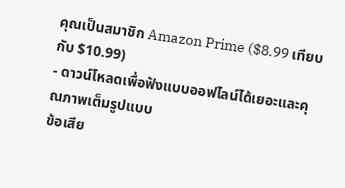คุณเป็นสมาชิก Amazon Prime ($8.99 เทียบกับ $10.99)
- ดาวน์โหลดเพื่อฟังแบบออฟไลน์ได้เยอะและคุณภาพเต็มรูปแบบ
ข้อเสีย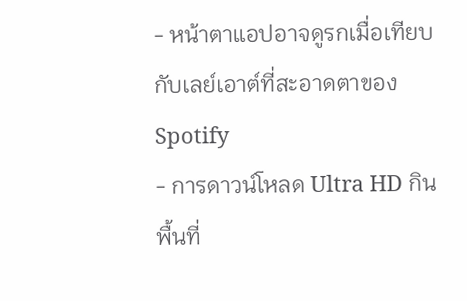- หน้าตาแอปอาจดูรกเมื่อเทียบกับเลย์เอาต์ที่สะอาดตาของ Spotify
- การดาวน์โหลด Ultra HD กินพื้นที่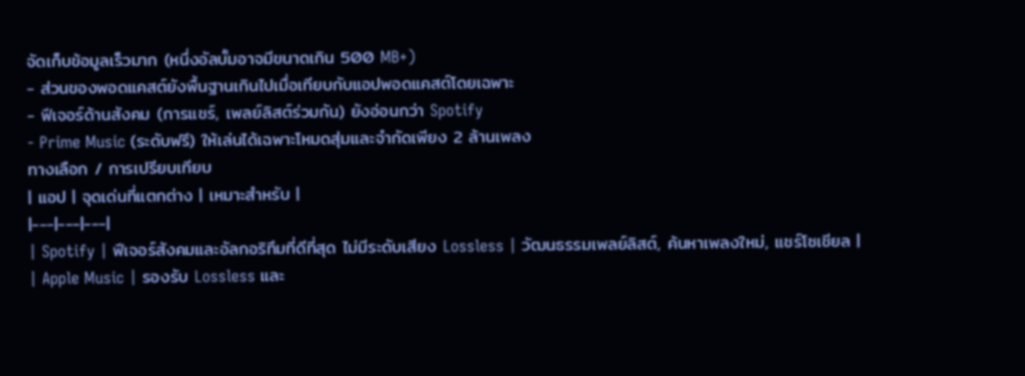จัดเก็บข้อมูลเร็วมาก (หนึ่งอัลบั้มอาจมีขนาดเกิน 500 MB+)
- ส่วนของพอดแคสต์ยังพื้นฐานเกินไปเมื่อเทียบกับแอปพอดแคสต์โดยเฉพาะ
- ฟีเจอร์ด้านสังคม (การแชร์, เพลย์ลิสต์ร่วมกัน) ยังอ่อนกว่า Spotify
- Prime Music (ระดับฟรี) ให้เล่นได้เฉพาะโหมดสุ่มและจำกัดเพียง 2 ล้านเพลง
ทางเลือก / การเปรียบเทียบ
| แอป | จุดเด่นที่แตกต่าง | เหมาะสำหรับ |
|---|---|---|
| Spotify | ฟีเจอร์สังคมและอัลกอริทึมที่ดีที่สุด ไม่มีระดับเสียง Lossless | วัฒนธรรมเพลย์ลิสต์, ค้นหาเพลงใหม่, แชร์โซเชียล |
| Apple Music | รองรับ Lossless และ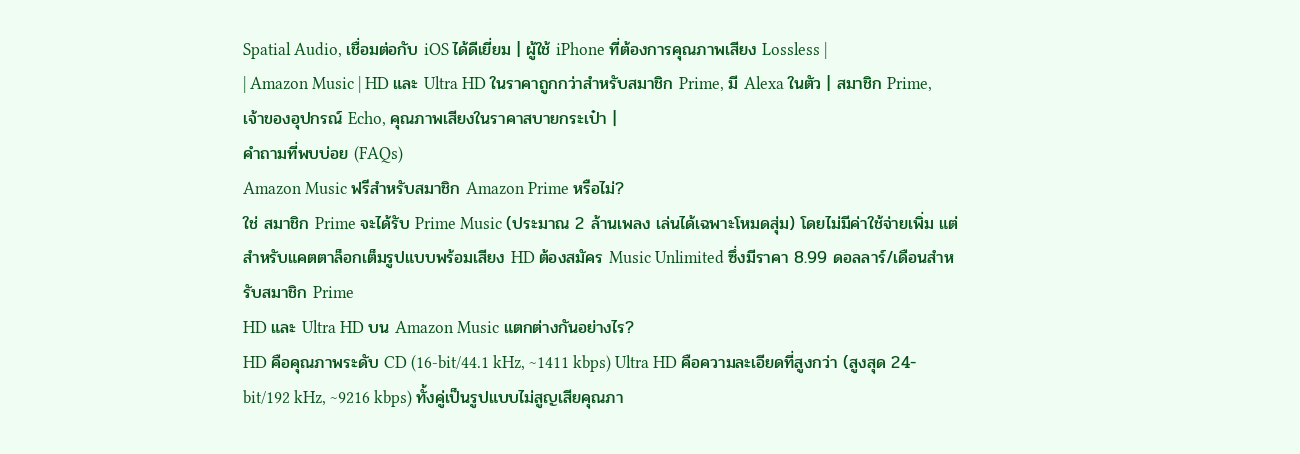Spatial Audio, เชื่อมต่อกับ iOS ได้ดีเยี่ยม | ผู้ใช้ iPhone ที่ต้องการคุณภาพเสียง Lossless |
| Amazon Music | HD และ Ultra HD ในราคาถูกกว่าสำหรับสมาชิก Prime, มี Alexa ในตัว | สมาชิก Prime, เจ้าของอุปกรณ์ Echo, คุณภาพเสียงในราคาสบายกระเป๋า |
คำถามที่พบบ่อย (FAQs)
Amazon Music ฟรีสำหรับสมาชิก Amazon Prime หรือไม่?
ใช่ สมาชิก Prime จะได้รับ Prime Music (ประมาณ 2 ล้านเพลง เล่นได้เฉพาะโหมดสุ่ม) โดยไม่มีค่าใช้จ่ายเพิ่ม แต่สำหรับแคตตาล็อกเต็มรูปแบบพร้อมเสียง HD ต้องสมัคร Music Unlimited ซึ่งมีราคา 8.99 ดอลลาร์/เดือนสำหรับสมาชิก Prime
HD และ Ultra HD บน Amazon Music แตกต่างกันอย่างไร?
HD คือคุณภาพระดับ CD (16-bit/44.1 kHz, ~1411 kbps) Ultra HD คือความละเอียดที่สูงกว่า (สูงสุด 24-bit/192 kHz, ~9216 kbps) ทั้งคู่เป็นรูปแบบไม่สูญเสียคุณภา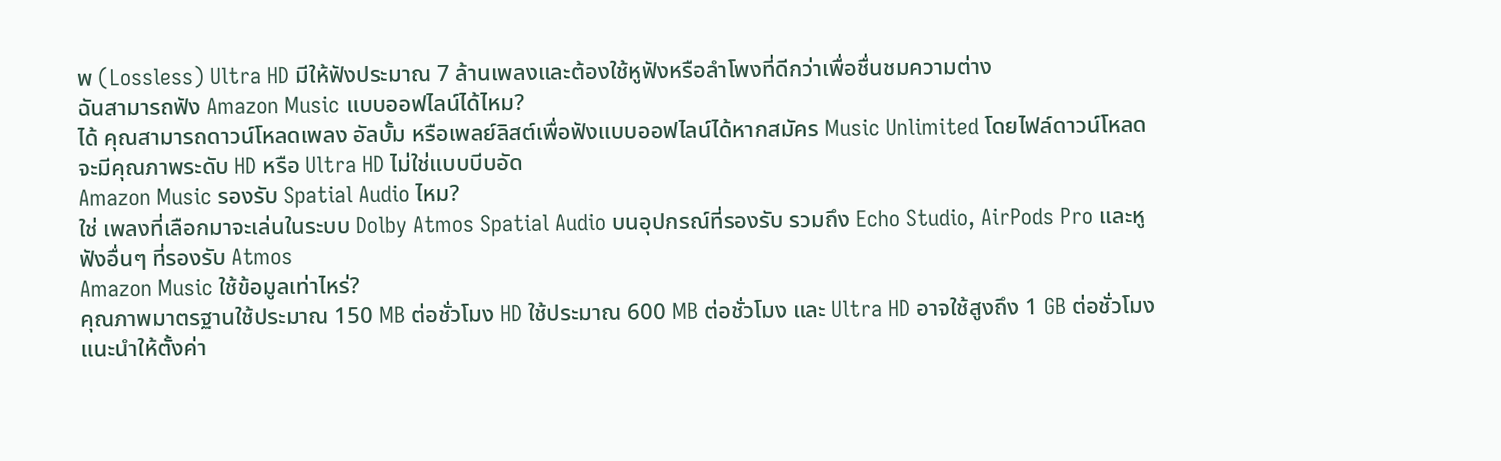พ (Lossless) Ultra HD มีให้ฟังประมาณ 7 ล้านเพลงและต้องใช้หูฟังหรือลำโพงที่ดีกว่าเพื่อชื่นชมความต่าง
ฉันสามารถฟัง Amazon Music แบบออฟไลน์ได้ไหม?
ได้ คุณสามารถดาวน์โหลดเพลง อัลบั้ม หรือเพลย์ลิสต์เพื่อฟังแบบออฟไลน์ได้หากสมัคร Music Unlimited โดยไฟล์ดาวน์โหลดจะมีคุณภาพระดับ HD หรือ Ultra HD ไม่ใช่แบบบีบอัด
Amazon Music รองรับ Spatial Audio ไหม?
ใช่ เพลงที่เลือกมาจะเล่นในระบบ Dolby Atmos Spatial Audio บนอุปกรณ์ที่รองรับ รวมถึง Echo Studio, AirPods Pro และหูฟังอื่นๆ ที่รองรับ Atmos
Amazon Music ใช้ข้อมูลเท่าไหร่?
คุณภาพมาตรฐานใช้ประมาณ 150 MB ต่อชั่วโมง HD ใช้ประมาณ 600 MB ต่อชั่วโมง และ Ultra HD อาจใช้สูงถึง 1 GB ต่อชั่วโมง แนะนำให้ตั้งค่า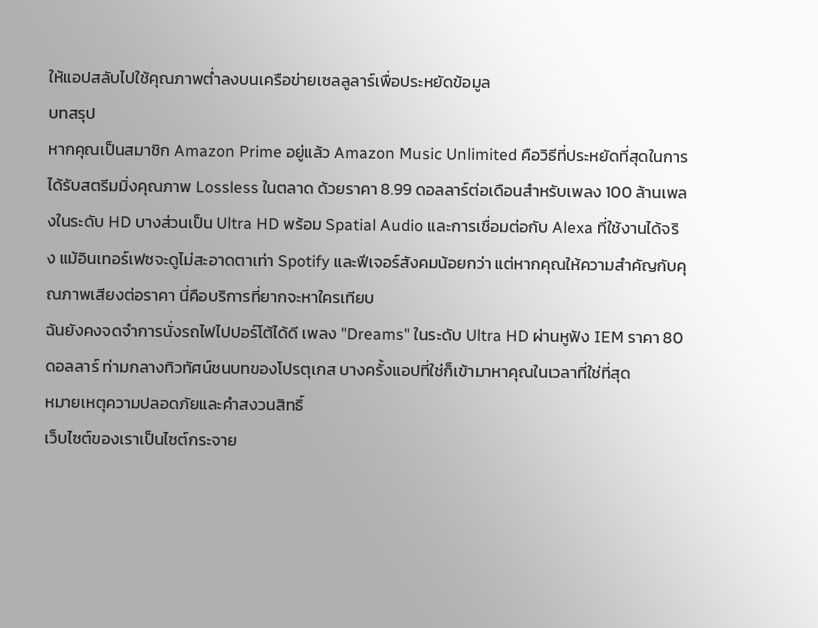ให้แอปสลับไปใช้คุณภาพต่ำลงบนเครือข่ายเซลลูลาร์เพื่อประหยัดข้อมูล
บทสรุป
หากคุณเป็นสมาชิก Amazon Prime อยู่แล้ว Amazon Music Unlimited คือวิธีที่ประหยัดที่สุดในการได้รับสตรีมมิ่งคุณภาพ Lossless ในตลาด ด้วยราคา 8.99 ดอลลาร์ต่อเดือนสำหรับเพลง 100 ล้านเพลงในระดับ HD บางส่วนเป็น Ultra HD พร้อม Spatial Audio และการเชื่อมต่อกับ Alexa ที่ใช้งานได้จริง แม้อินเทอร์เฟซจะดูไม่สะอาดตาเท่า Spotify และฟีเจอร์สังคมน้อยกว่า แต่หากคุณให้ความสำคัญกับคุณภาพเสียงต่อราคา นี่คือบริการที่ยากจะหาใครเทียบ
ฉันยังคงจดจำการนั่งรถไฟไปปอร์โต้ได้ดี เพลง "Dreams" ในระดับ Ultra HD ผ่านหูฟัง IEM ราคา 80 ดอลลาร์ ท่ามกลางทิวทัศน์ชนบทของโปรตุเกส บางครั้งแอปที่ใช่ก็เข้ามาหาคุณในเวลาที่ใช่ที่สุด
หมายเหตุความปลอดภัยและคำสงวนสิทธิ์
เว็บไซต์ของเราเป็นไซต์กระจาย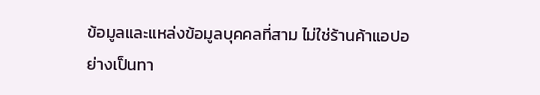ข้อมูลและแหล่งข้อมูลบุคคลที่สาม ไม่ใช่ร้านค้าแอปอย่างเป็นทา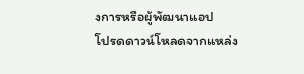งการหรือผู้พัฒนาแอป
โปรดดาวน์โหลดจากแหล่ง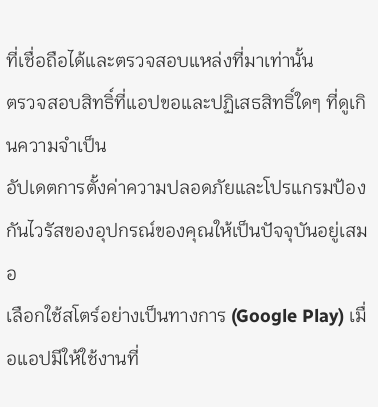ที่เชื่อถือได้และตรวจสอบแหล่งที่มาเท่านั้น
ตรวจสอบสิทธิ์ที่แอปขอและปฏิเสธสิทธิ์ใดๆ ที่ดูเกินความจำเป็น
อัปเดตการตั้งค่าความปลอดภัยและโปรแกรมป้องกันไวรัสของอุปกรณ์ของคุณให้เป็นปัจจุบันอยู่เสมอ
เลือกใช้สโตร์อย่างเป็นทางการ (Google Play) เมื่อแอปมีให้ใช้งานที่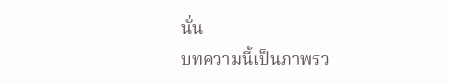นั่น
บทความนี้เป็นภาพรว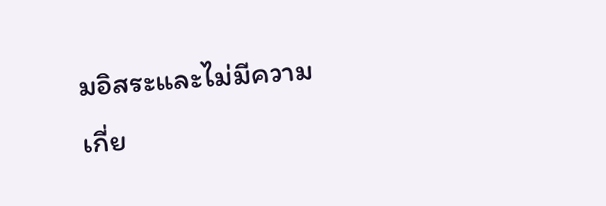มอิสระและไม่มีความเกี่ย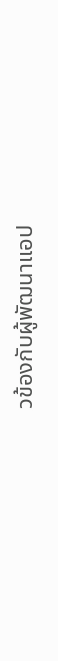วข้องกับผู้พัฒนาแอป